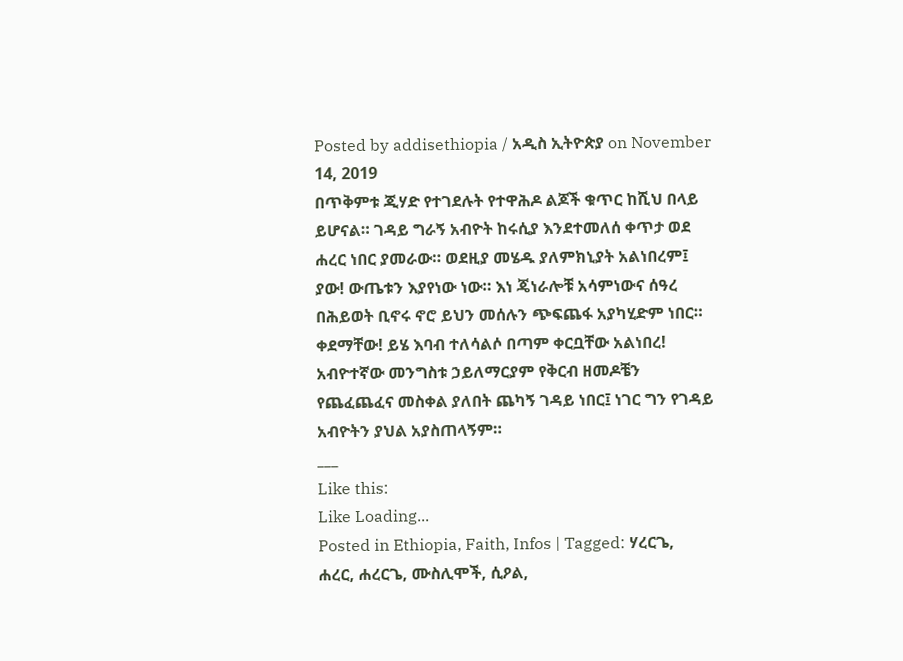Posted by addisethiopia / አዲስ ኢትዮጵያ on November 14, 2019
በጥቅምቱ ጂሃድ የተገደሉት የተዋሕዶ ልጆች ቁጥር ከሺህ በላይ ይሆናል። ገዳይ ግራኝ አብዮት ከሩሲያ እንደተመለሰ ቀጥታ ወደ ሐረር ነበር ያመራው። ወደዚያ መሄዱ ያለምክኒያት አልነበረም፤ ያው! ውጤቱን እያየነው ነው። እነ ጄነራሎቹ አሳምነውና ሰዓረ በሕይወት ቢኖሩ ኖሮ ይህን መሰሉን ጭፍጨፋ አያካሂድም ነበር። ቀደማቸው! ይሄ እባብ ተለሳልሶ በጣም ቀርቧቸው አልነበረ! አብዮተኛው መንግስቱ ኃይለማርያም የቅርብ ዘመዶቼን የጨፈጨፈና መስቀል ያለበት ጨካኝ ገዳይ ነበር፤ ነገር ግን የገዳይ አብዮትን ያህል አያስጠላኝም።
___
Like this:
Like Loading...
Posted in Ethiopia, Faith, Infos | Tagged: ሃረርጌ, ሐረር, ሐረርጌ, ሙስሊሞች, ሲዖል,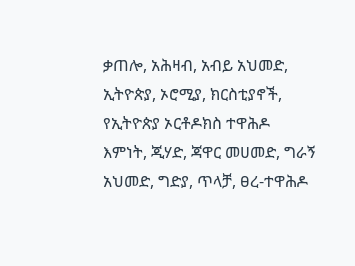ቃጠሎ, አሕዛብ, አብይ አህመድ, ኢትዮጵያ, ኦሮሚያ, ክርስቲያኖች, የኢትዮጵያ ኦርቶዶክስ ተዋሕዶ እምነት, ጂሃድ, ጃዋር መሀመድ, ግራኝ አህመድ, ግድያ, ጥላቻ, ፀረ-ተዋሕዶ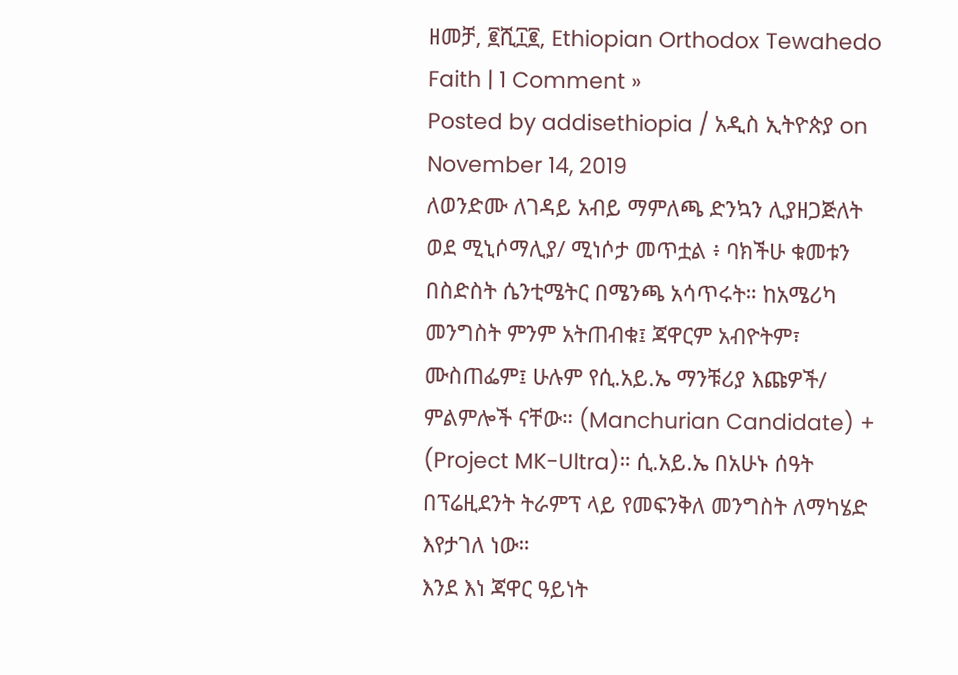ዘመቻ, ፪ሺ፲፪, Ethiopian Orthodox Tewahedo Faith | 1 Comment »
Posted by addisethiopia / አዲስ ኢትዮጵያ on November 14, 2019
ለወንድሙ ለገዳይ አብይ ማምለጫ ድንኳን ሊያዘጋጅለት ወደ ሚኒሶማሊያ/ ሚነሶታ መጥቷል ፥ ባክችሁ ቁመቱን በስድስት ሴንቲሜትር በሜንጫ አሳጥሩት። ከአሜሪካ መንግስት ምንም አትጠብቁ፤ ጃዋርም አብዮትም፣ ሙስጠፌም፤ ሁሉም የሲ.አይ.ኤ ማንቹሪያ እጩዎች/ ምልምሎች ናቸው። (Manchurian Candidate) + (Project MK-Ultra)። ሲ.አይ.ኤ በአሁኑ ሰዓት በፕሬዚደንት ትራምፕ ላይ የመፍንቅለ መንግስት ለማካሄድ እየታገለ ነው።
እንደ እነ ጃዋር ዓይነት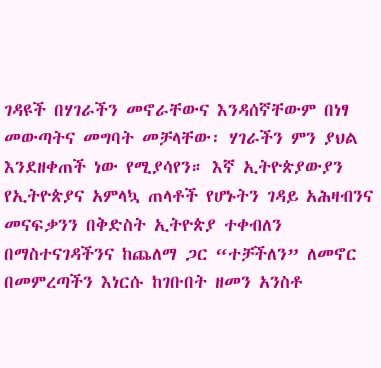ገዳዩች በሃገራችን መኖራቸውና እንዳሰኛቸውም በነፃ መውጣትና መግባት መቻላቸው፡ ሃገራችን ምን ያህል እንደዘቀጠች ነው የሚያሳየን። እኛ ኢትዮጵያውያን የኢትዮጵያና አምላኳ ጠላቶች የሆኑትን ገዳይ አሕዛብንና መናፍቃንን በቅድስት ኢትዮጵያ ተቀብለን በማስተናገዳችንና ከጨለማ ጋር “ተቻችለን” ለመኖር በመምረጣችን እነርሱ ከገቡበት ዘመን አንስቶ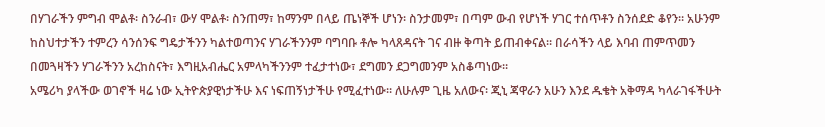በሃገራችን ምግብ ሞልቶ፡ ስንራብ፣ ውሃ ሞልቶ፡ ስንጠማ፣ ከማንም በላይ ጤነኞች ሆነን፡ ስንታመም፣ በጣም ውብ የሆነች ሃገር ተሰጥቶን ስንሰደድ ቆየን። አሁንም ከስህተታችን ተምረን ሳንሰንፍ ግዴታችንን ካልተወጣንና ሃገራችንንም ባግባቡ ቶሎ ካላጸዳናት ገና ብዙ ቅጣት ይጠብቀናል። በራሳችን ላይ እባብ ጠምጥመን በመጓዛችን ሃገራችንን አረከስናት፣ እግዚአብሔር አምላካችንንም ተፈታተነው፣ ደግመን ደጋግመንም አስቆጣነው።
አሜሪካ ያላችው ወገኖች ዛሬ ነው ኢትዮጵያዊነታችሁ እና ነፍጠኝነታችሁ የሚፈተነው። ለሁሉም ጊዜ አለውና፡ ጂኒ ጃዋራን አሁን እንደ ዱቄት አቅማዳ ካላራገፋችሁት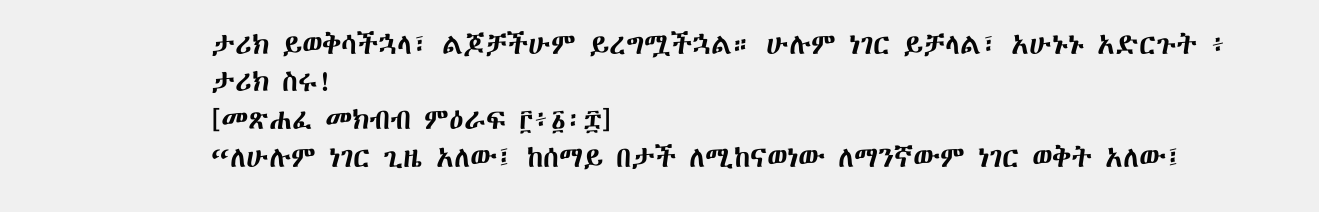ታሪክ ይወቅሳችኋላ፣ ልጆቻችሁም ይረግሟችኋል። ሁሉም ነገር ይቻላል፣ አሁኑኑ አድርጉት ፥ ታሪክ ስሩ!
[መጽሐፈ መክብብ ምዕራፍ ፫፥፩፡፰]
“ለሁሉም ነገር ጊዜ አለው፤ ከሰማይ በታች ለሚከናወነው ለማንኛውም ነገር ወቅት አለው፤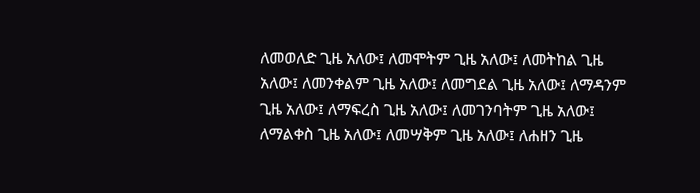ለመወለድ ጊዜ አለው፤ ለመሞትም ጊዜ አለው፤ ለመትከል ጊዜ አለው፤ ለመንቀልም ጊዜ አለው፤ ለመግደል ጊዜ አለው፤ ለማዳንም ጊዜ አለው፤ ለማፍረስ ጊዜ አለው፤ ለመገንባትም ጊዜ አለው፤ ለማልቀስ ጊዜ አለው፤ ለመሣቅም ጊዜ አለው፤ ለሐዘን ጊዜ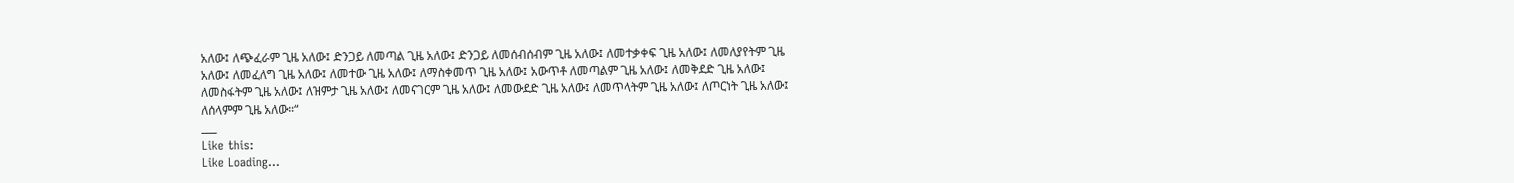አለው፤ ለጭፈራም ጊዜ አለው፤ ድንጋይ ለመጣል ጊዜ አለው፤ ድንጋይ ለመሰብሰብም ጊዜ አለው፤ ለመተቃቀፍ ጊዜ አለው፤ ለመለያየትም ጊዜ አለው፤ ለመፈለግ ጊዜ አለው፤ ለመተው ጊዜ አለው፤ ለማስቀመጥ ጊዜ አለው፤ አውጥቶ ለመጣልም ጊዜ አለው፤ ለመቅደድ ጊዜ አለው፤ ለመስፋትም ጊዜ አለው፤ ለዝምታ ጊዜ አለው፤ ለመናገርም ጊዜ አለው፤ ለመውደድ ጊዜ አለው፤ ለመጥላትም ጊዜ አለው፤ ለጦርነት ጊዜ አለው፤ ለሰላምም ጊዜ አለው።“
___
Like this:
Like Loading...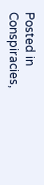Posted in Conspiracies,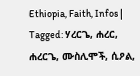Ethiopia, Faith, Infos | Tagged: ሃረርጌ, ሐረር, ሐረርጌ, ሙስሊሞች, ሲዖል,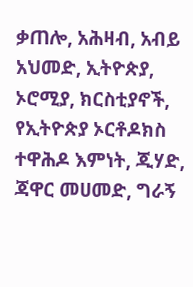ቃጠሎ, አሕዛብ, አብይ አህመድ, ኢትዮጵያ, ኦሮሚያ, ክርስቲያኖች, የኢትዮጵያ ኦርቶዶክስ ተዋሕዶ እምነት, ጂሃድ, ጃዋር መሀመድ, ግራኝ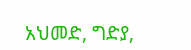አህመድ, ግድያ,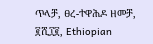ጥላቻ, ፀረ-ተዋሕዶ ዘመቻ, ፪ሺ፲፪, Ethiopian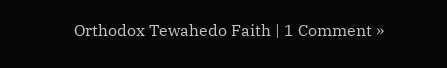Orthodox Tewahedo Faith | 1 Comment »